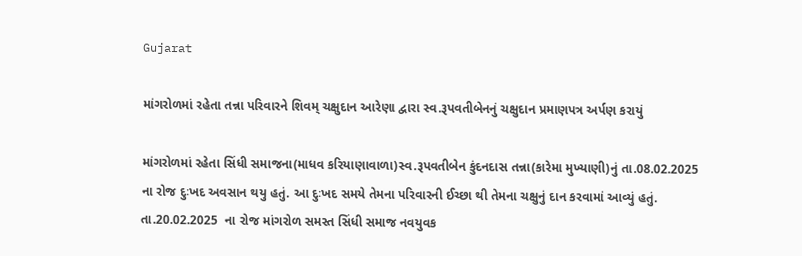Gujarat

માંગરોળમાં રહેતા તન્ના પરિવારને શિવમ્ ચક્ષુદાન આરેણા દ્વારા સ્વ.રૂપવતીબેનનું ચક્ષુદાન પ્રમાણપત્ર અર્પણ કરાયું

માંગરોળમાં રહેતા સિંધી સમાજના(માધવ કરિયાણાવાળા)સ્વ.રૂપવતીબેન કુંદનદાસ તન્ના(કારેમા મુખ્યાણી)નું તા.08.02.2025 ના રોજ દુઃખદ અવસાન થયુ હતું. આ દુઃખદ સમયે તેમના પરિવારની ઈચ્છા થી તેમના ચક્ષુનું દાન કરવામાં આવ્યું હતું. તા.20.02.2025  ના રોજ માંગરોળ સમસ્ત સિંધી સમાજ નવયુવક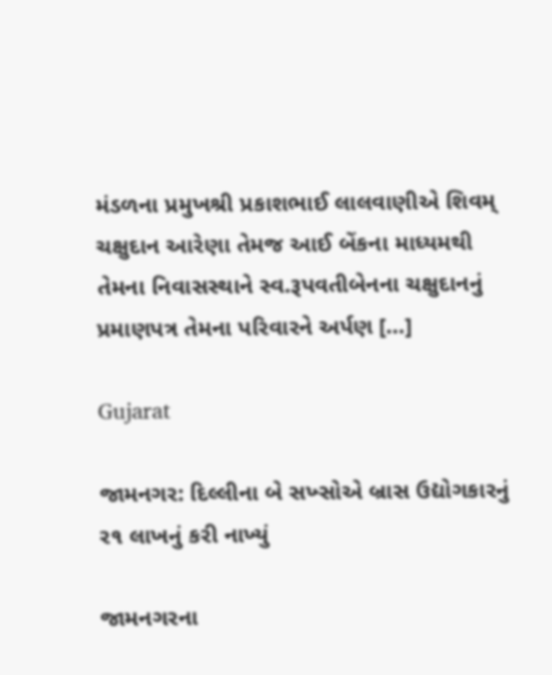મંડળના પ્રમુખશ્રી પ્રકાશભાઈ લાલવાણીએ શિવમ્ ચક્ષુદાન આરેણા તેમજ આઈ બેંકના માધ્યમથી તેમના નિવાસસ્થાને સ્વ.રૂપવતીબેનના ચક્ષુદાનનું પ્રમાણપત્ર તેમના પરિવારને અર્પણ […]

Gujarat

જામનગર: દિલ્લીના બે સખ્સોએ બ્રાસ ઉદ્યોગકારનું ર૧ લાખનું કરી નાખ્યું

જામનગરના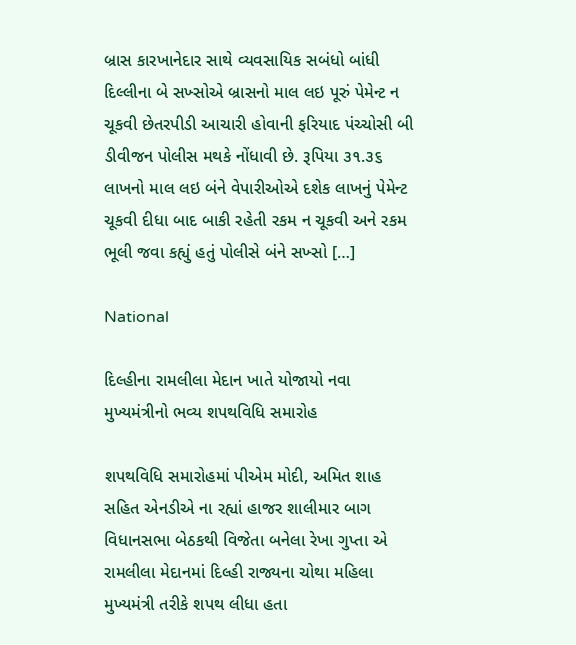બ્રાસ કારખાનેદાર સાથે વ્યવસાયિક સબંધો બાંધી દિલ્લીના બે સખ્સોએ બ્રાસનો માલ લઇ પૂરું પેમેન્ટ ન ચૂકવી છેતરપીડી આચારી હોવાની ફરિયાદ પંચ્ચોસી બી ડીવીજન પોલીસ મથકે નોંધાવી છે. રૂપિયા ૩૧.૩૬ લાખનો માલ લઇ બંને વેપારીઓએ દશેક લાખનું પેમેન્ટ ચૂકવી દીધા બાદ બાકી રહેતી રકમ ન ચૂકવી અને રકમ ભૂલી જવા કહ્યું હતું પોલીસે બંને સખ્સો […]

National

દિલ્હીના રામલીલા મેદાન ખાતે યોજાયો નવા મુખ્યમંત્રીનો ભવ્ય શપથવિધિ સમારોહ

શપથવિધિ સમારોહમાં પીએમ મોદી, અમિત શાહ સહિત એનડીએ ના રહ્યાં હાજર શાલીમાર બાગ વિધાનસભા બેઠકથી વિજેતા બનેલા રેખા ગુપ્તા એ રામલીલા મેદાનમાં દિલ્હી રાજ્યના ચોથા મહિલા મુખ્યમંત્રી તરીકે શપથ લીધા હતા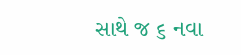સાથે જ ૬ નવા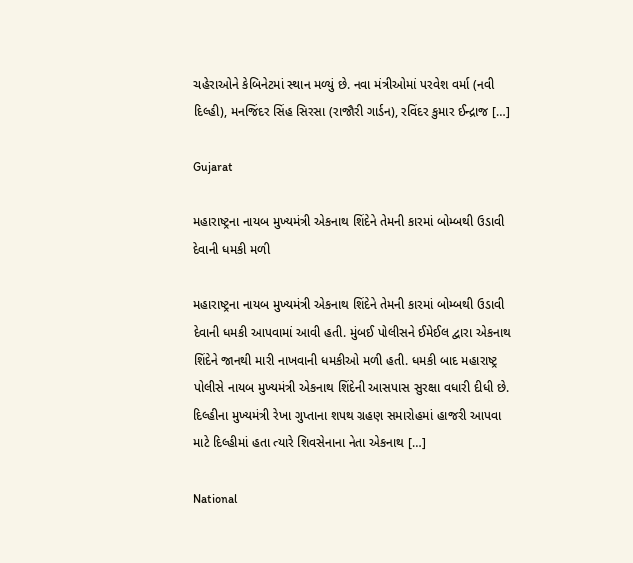ચહેરાઓને કેબિનેટમાં સ્થાન મળ્યું છે. નવા મંત્રીઓમાં પરવેશ વર્મા (નવી દિલ્હી), મનજિંદર સિંહ સિરસા (રાજૌરી ગાર્ડન), રવિંદર કુમાર ઈન્દ્રાજ […]

Gujarat

મહારાષ્ટ્રના નાયબ મુખ્યમંત્રી એકનાથ શિંદેને તેમની કારમાં બોમ્બથી ઉડાવી દેવાની ધમકી મળી

મહારાષ્ટ્રના નાયબ મુખ્યમંત્રી એકનાથ શિંદેને તેમની કારમાં બોમ્બથી ઉડાવી દેવાની ધમકી આપવામાં આવી હતી. મુંબઈ પોલીસને ઈમેઈલ દ્વારા એકનાથ શિંદેને જાનથી મારી નાખવાની ધમકીઓ મળી હતી. ધમકી બાદ મહારાષ્ટ્ર પોલીસે નાયબ મુખ્યમંત્રી એકનાથ શિંદેની આસપાસ સુરક્ષા વધારી દીધી છે. દિલ્હીના મુખ્યમંત્રી રેખા ગુપ્તાના શપથ ગ્રહણ સમારોહમાં હાજરી આપવા માટે દિલ્હીમાં હતા ત્યારે શિવસેનાના નેતા એકનાથ […]

National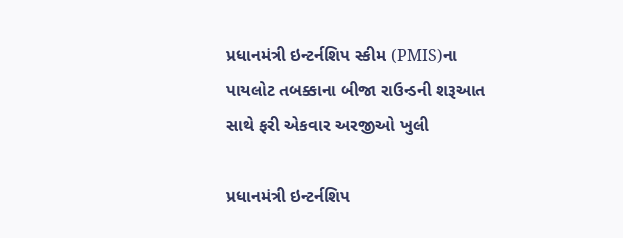પ્રધાનમંત્રી ઇન્ટર્નશિપ સ્કીમ (PMIS)ના પાયલોટ તબક્કાના બીજા રાઉન્ડની શરૂઆત સાથે ફરી એકવાર અરજીઓ ખુલી

પ્રધાનમંત્રી ઇન્ટર્નશિપ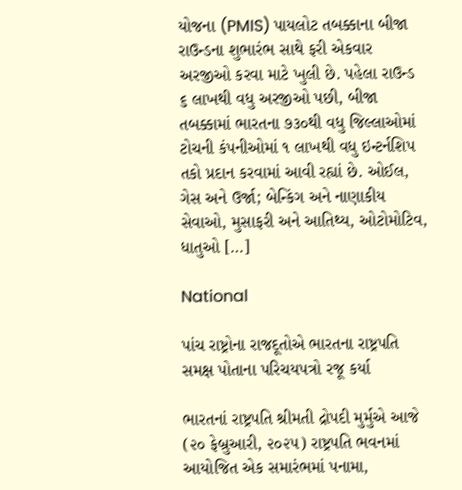યોજના (PMIS) પાયલોટ તબક્કાના બીજા રાઉન્ડના શુભારંભ સાથે ફરી એકવાર અરજીઓ કરવા માટે ખુલી છે. પહેલા રાઉન્ડ ૬ લાખથી વધુ અરજીઓ પછી, બીજા તબક્કામાં ભારતના ૭૩૦થી વધુ જિલ્લાઓમાં ટોચની કંપનીઓમાં ૧ લાખથી વધુ ઇન્ટર્નશિપ તકો પ્રદાન કરવામાં આવી રહ્યાં છે. ઓઈલ, ગેસ અને ઉર્જા; બેન્કિંગ અને નાણાકીય સેવાઓ, મુસાફરી અને આતિથ્ય, ઓટોમોટિવ, ધાતુઓ […]

National

પાંચ રાષ્ટ્રોના રાજદૂતોએ ભારતના રાષ્ટ્રપતિ સમક્ષ પોતાના પરિચયપત્રો રજૂ કર્યા

ભારતનાં રાષ્ટ્રપતિ શ્રીમતી દ્રોપદી મુર્મુએ આજે (૨૦ ફેબ્રુઆરી, ૨૦૨૫) રાષ્ટ્રપતિ ભવનમાં આયોજિત એક સમારંભમાં પનામા,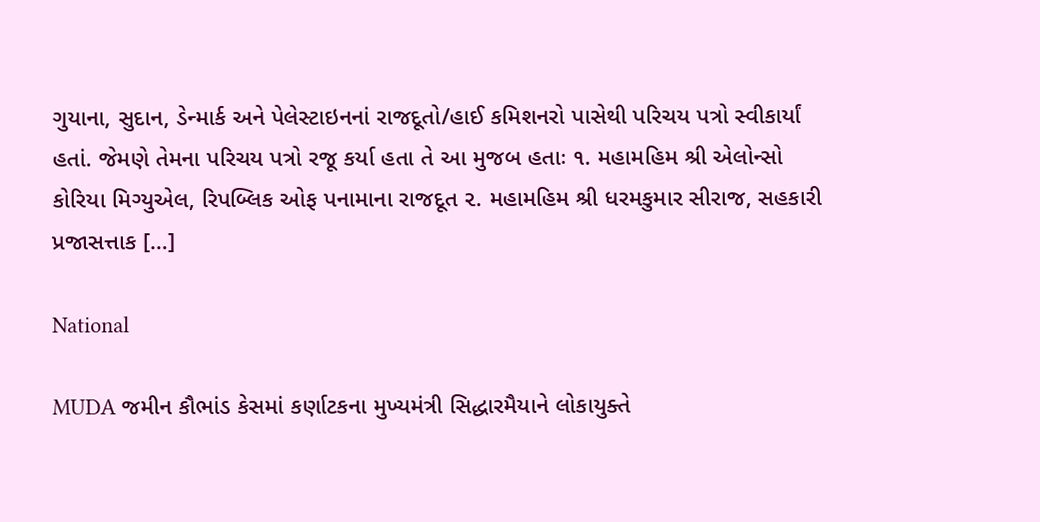ગુયાના, સુદાન, ડેન્માર્ક અને પેલેસ્ટાઇનનાં રાજદૂતો/હાઈ કમિશનરો પાસેથી પરિચય પત્રો સ્વીકાર્યાં હતાં. જેમણે તેમના પરિચય પત્રો રજૂ કર્યા હતા તે આ મુજબ હતાઃ ૧. મહામહિમ શ્રી એલોન્સો કોરિયા મિગ્યુએલ, રિપબ્લિક ઓફ પનામાના રાજદૂત ૨. મહામહિમ શ્રી ધરમકુમાર સીરાજ, સહકારી પ્રજાસત્તાક […]

National

MUDA જમીન કૌભાંડ કેસમાં કર્ણાટકના મુખ્યમંત્રી સિદ્ધારમૈયાને લોકાયુક્તે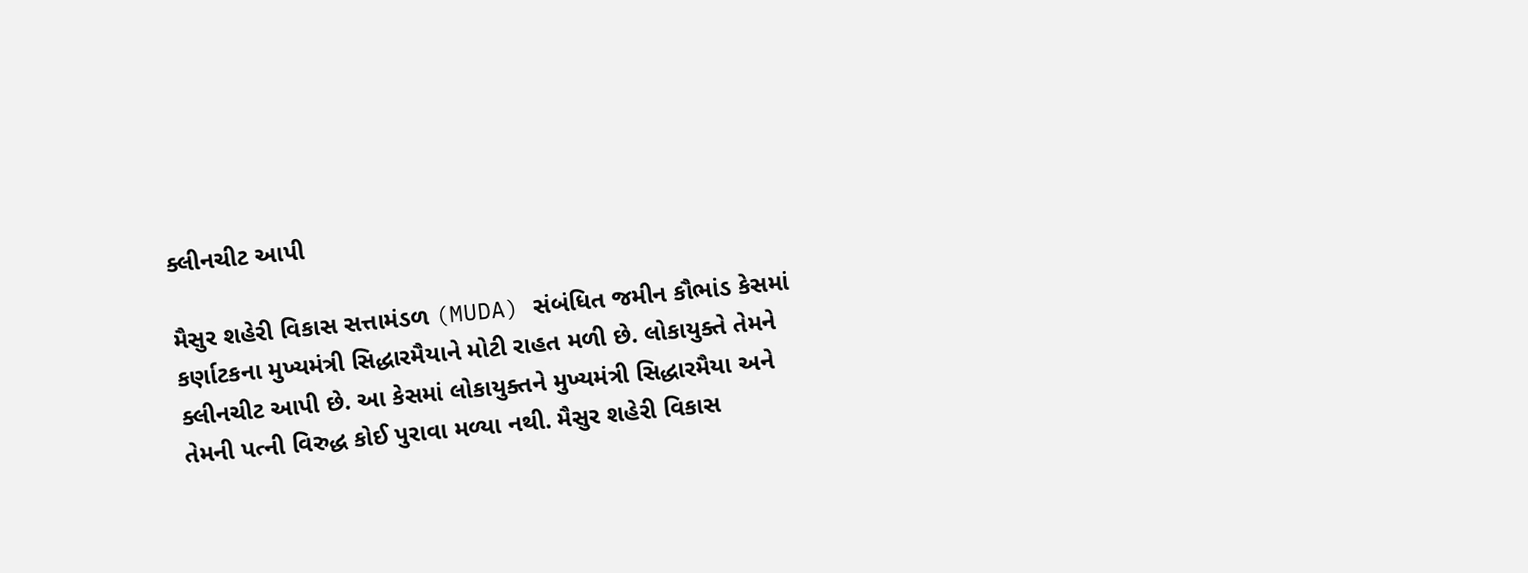ક્લીનચીટ આપી

મૈસુર શહેરી વિકાસ સત્તામંડળ (MUDA) સંબંધિત જમીન કૌભાંડ કેસમાં કર્ણાટકના મુખ્યમંત્રી સિદ્ધારમૈયાને મોટી રાહત મળી છે. લોકાયુક્તે તેમને ક્લીનચીટ આપી છે. આ કેસમાં લોકાયુક્તને મુખ્યમંત્રી સિદ્ધારમૈયા અને તેમની પત્ની વિરુદ્ધ કોઈ પુરાવા મળ્યા નથી. મૈસુર શહેરી વિકાસ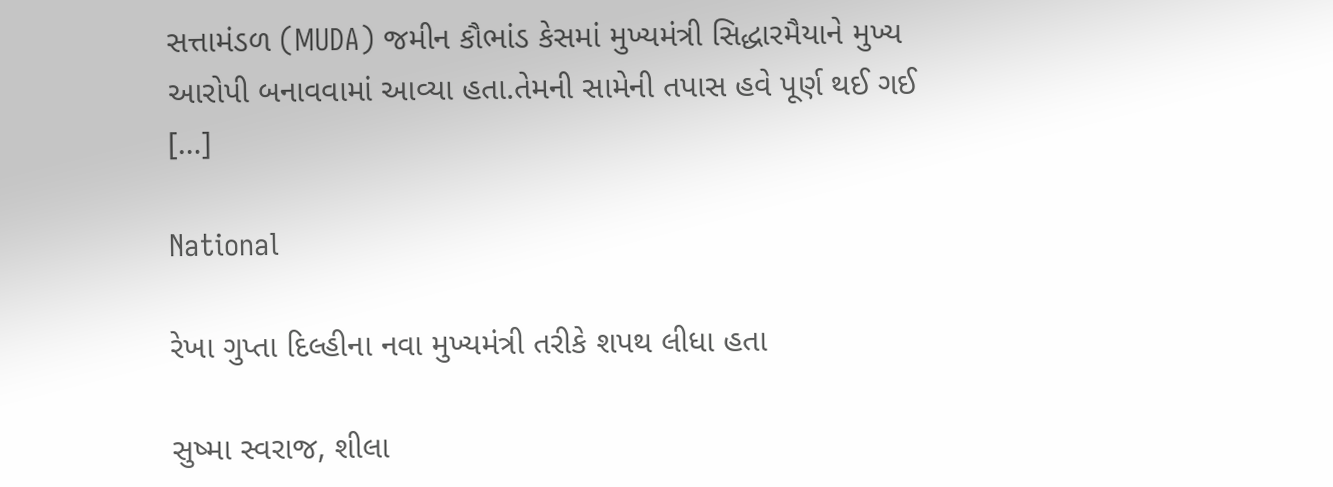સત્તામંડળ (MUDA) જમીન કૌભાંડ કેસમાં મુખ્યમંત્રી સિદ્ધારમૈયાને મુખ્ય આરોપી બનાવવામાં આવ્યા હતા.તેમની સામેની તપાસ હવે પૂર્ણ થઈ ગઈ […]

National

રેખા ગુપ્તા દિલ્હીના નવા મુખ્યમંત્રી તરીકે શપથ લીધા હતા

સુષ્મા સ્વરાજ, શીલા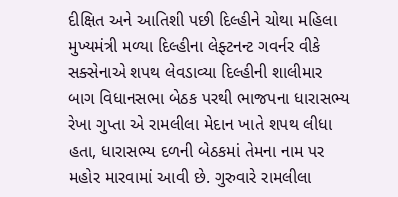દીક્ષિત અને આતિશી પછી દિલ્હીને ચોથા મહિલા મુખ્યમંત્રી મળ્યા દિલ્હીના લેફ્ટનન્ટ ગવર્નર વીકે સક્સેનાએ શપથ લેવડાવ્યા દિલ્હીની શાલીમાર બાગ વિધાનસભા બેઠક પરથી ભાજપના ધારાસભ્ય રેખા ગુપ્તા એ રામલીલા મેદાન ખાતે શપથ લીધા હતા, ધારાસભ્ય દળની બેઠકમાં તેમના નામ પર મહોર મારવામાં આવી છે. ગુરુવારે રામલીલા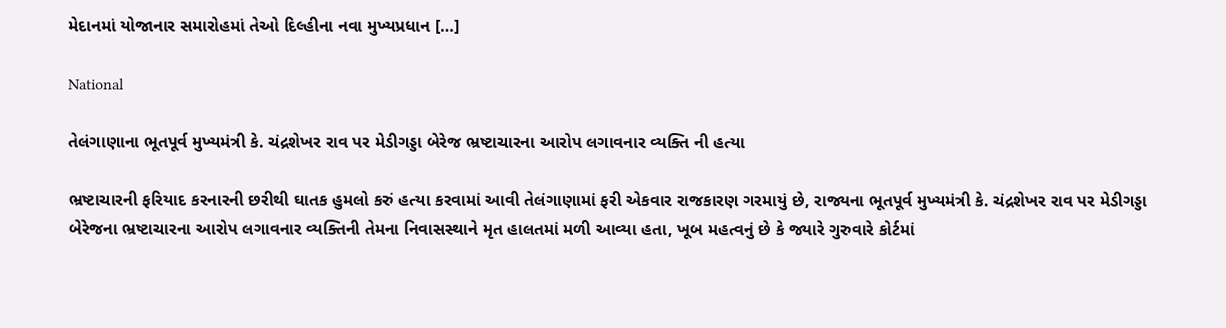મેદાનમાં યોજાનાર સમારોહમાં તેઓ દિલ્હીના નવા મુખ્યપ્રધાન […]

National

તેલંગાણાના ભૂતપૂર્વ મુખ્યમંત્રી કે. ચંદ્રશેખર રાવ પર મેડીગડ્ડા બેરેજ ભ્રષ્ટાચારના આરોપ લગાવનાર વ્યક્તિ ની હત્યા

ભ્રષ્ટાચારની ફરિયાદ કરનારની છરીથી ઘાતક હુમલો કરું હત્યા કરવામાં આવી તેલંગાણામાં ફરી એકવાર રાજકારણ ગરમાયું છે, રાજ્યના ભૂતપૂર્વ મુખ્યમંત્રી કે. ચંદ્રશેખર રાવ પર મેડીગડ્ડા બેરેજના ભ્રષ્ટાચારના આરોપ લગાવનાર વ્યક્તિની તેમના નિવાસસ્થાને મૃત હાલતમાં મળી આવ્યા હતા, ખૂબ મહત્વનું છે કે જ્યારે ગુરુવારે કોર્ટમાં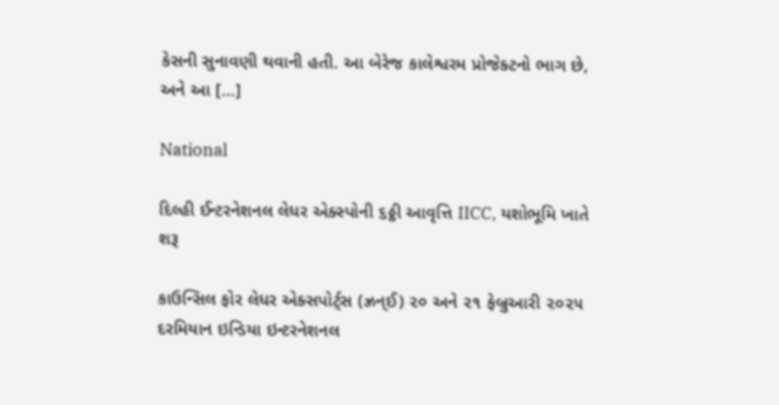કેસની સુનાવણી થવાની હતી. આ બેરેજ કાલેશ્વરમ પ્રોજેક્ટનો ભાગ છે, અને આ […]

National

દિલ્હી ઈન્ટરનેશનલ લેધર એક્સ્પોની ૬ઠ્ઠી આવૃત્તિ IICC, યશોભૂમિ ખાતે શરૂ

કાઉન્સિલ ફોર લેધર એક્સપોર્ટ્‌સ (ઝ્રન્ઈ) ૨૦ અને ૨૧ ફેબ્રુઆરી ૨૦૨૫ દરમિયાન ઇન્ડિયા ઇન્ટરનેશનલ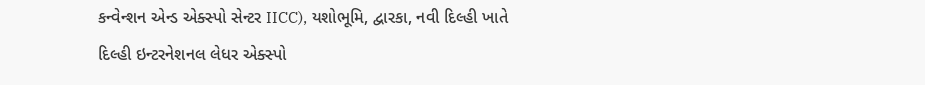કન્વેન્શન એન્ડ એક્સ્પો સેન્ટર IICC), યશોભૂમિ, દ્વારકા, નવી દિલ્હી ખાતે દિલ્હી ઇન્ટરનેશનલ લેધર એક્સ્પો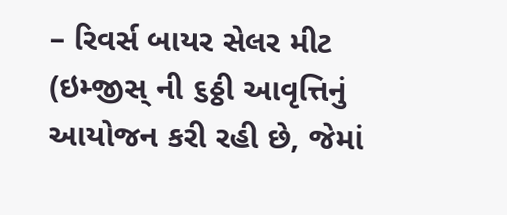– રિવર્સ બાયર સેલર મીટ (ઇમ્જીસ્ ની ૬ઠ્ઠી આવૃત્તિનું આયોજન કરી રહી છે, જેમાં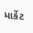માર્કેટ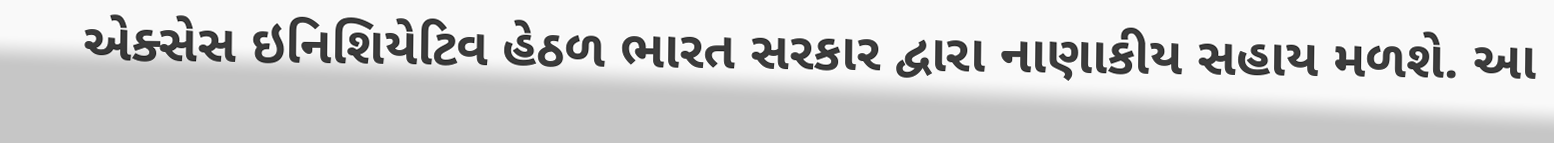એક્સેસ ઇનિશિયેટિવ હેઠળ ભારત સરકાર દ્વારા નાણાકીય સહાય મળશે. આ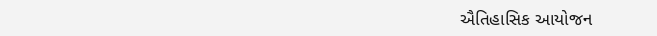ઐતિહાસિક આયોજન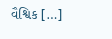વૈશ્વિક […]